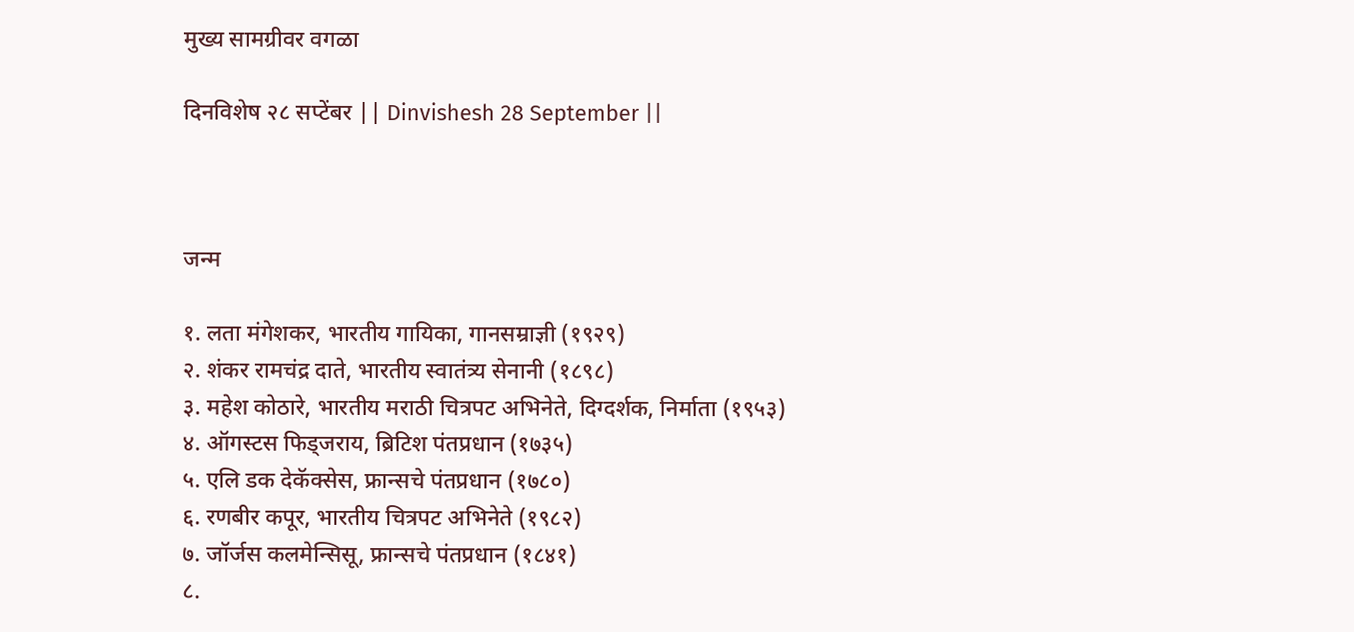मुख्य सामग्रीवर वगळा

दिनविशेष २८ सप्टेंबर || Dinvishesh 28 September ||



जन्म

१. लता मंगेशकर, भारतीय गायिका, गानसम्राज्ञी (१९२९)
२. शंकर रामचंद्र दाते, भारतीय स्वातंत्र्य सेनानी (१८९८)
३. महेश कोठारे, भारतीय मराठी चित्रपट अभिनेते, दिग्दर्शक, निर्माता (१९५३)
४. ऑगस्टस फिड्जराय, ब्रिटिश पंतप्रधान (१७३५)
५. एलि डक देकॅक्सेस, फ्रान्सचे पंतप्रधान (१७८०)
६. रणबीर कपूर, भारतीय चित्रपट अभिनेते (१९८२)
७. जॉर्जस कलमेन्सिसू, फ्रान्सचे पंतप्रधान (१८४१)
८.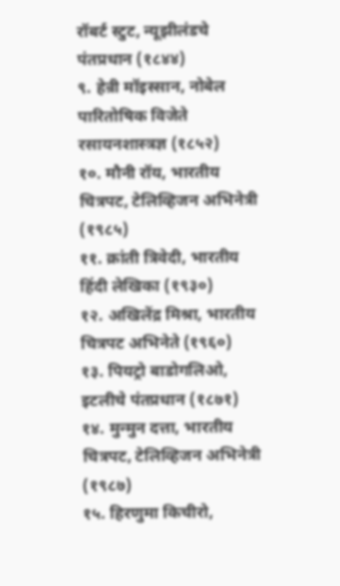रॉबर्ट स्टुट, न्यूझीलंडचे पंतप्रधान (१८४४)
९. हेन्री मॉइस्सान, नोबेल पारितोषिक विजेते रसायनशास्त्रज्ञ (१८५२)
१०. मौनी रॉय, भारतीय चित्रपट, टेलिव्हिजन अभिनेत्री (१९८५)
११. क्रांती त्रिवेदी, भारतीय हिंदी लेखिका (१९३०)
१२. अखिलेंद्र मिश्रा, भारतीय चित्रपट अभिनेते (१९६०)
१३. पियट्रो बाडोगलिओ, इटलीचे पंतप्रधान (१८७१)
१४. मुन्मुन दत्ता, भारतीय चित्रपट, टेलिव्हिजन अभिनेत्री (१९८७)
१५. हिरणुमा किचीरो,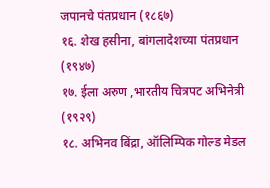जपानचे पंतप्रधान (१८६७)
१६. शेख हसीना, बांगलादेशच्या पंतप्रधान (१९४७)
१७. ईला अरुण ,भारतीय चित्रपट अभिनेत्री (१९२९)
१८. अभिनव बिंद्रा, ऑलिम्पिक गोल्ड मेडल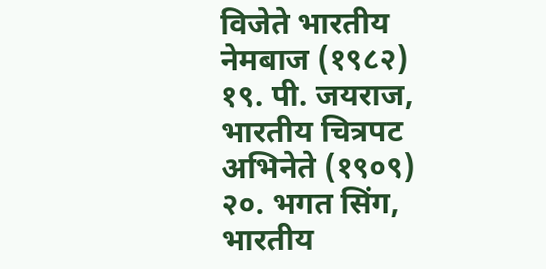विजेते भारतीय नेमबाज (१९८२)
१९. पी. जयराज, भारतीय चित्रपट अभिनेते (१९०९)
२०. भगत सिंग, भारतीय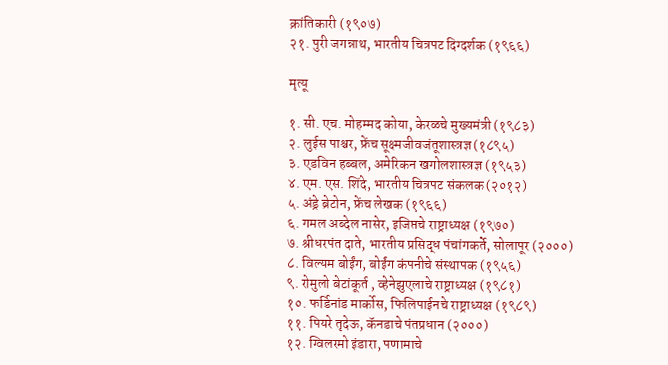क्रांतिकारी (१९०७)
२१. पुरी जगन्नाथ, भारतीय चित्रपट दिग्दर्शक (१९६६)

मृत्यू

१. सी. एच. मोहम्मद कोया, केरळचे मुख्यमंत्री (१९८३)
२. लुईस पाश्चर, फ्रेंच सूक्ष्मजीवजंतूशास्त्रज्ञ (१८९५)
३. एडविन हब्बल, अमेरिकन खगोलशास्त्रज्ञ (१९५३)
४. एम. एस. शिंदे, भारतीय चित्रपट संकलक (२०१२)
५. अंड्रे ब्रेटोन, फ्रेंच लेखक (१९६६)
६. गमल अब्देल नासेर, इजिप्तचे राष्ट्राध्यक्ष (१९७०)
७. श्रीधरपंत दाते, भारतीय प्रसिद्ध पंचांगकर्ते, सोलापूर (२०००)
८. विल्यम बोईंग, बोईंग कंपनीचे संस्थापक (१९५६)
९. रोमुलो बेटांकूर्त , व्हेनेझुएलाचे राष्ट्राध्यक्ष (१९८१)
१०. फर्डिनांड मार्कोस, फिलिपाईनचे राष्ट्राध्यक्ष (१९८९)
११. पियरे तृदेऊ, कॅनडाचे पंतप्रधान (२०००)
१२. ग्विलरमो इंडारा, पणामाचे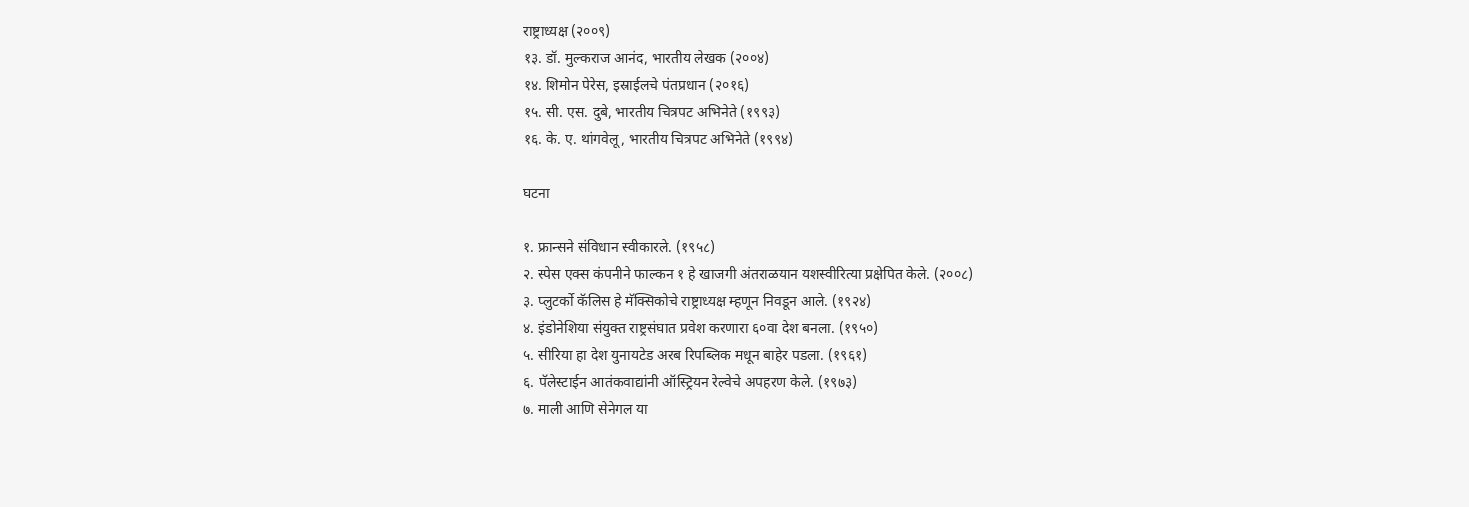राष्ट्राध्यक्ष (२००९)
१३. डॉ. मुल्कराज आनंद, भारतीय लेखक (२००४)
१४. शिमोन पेरेस, इस्राईलचे पंतप्रधान (२०१६)
१५. सी. एस. दुबे, भारतीय चित्रपट अभिनेते (१९९३)
१६. के. ए. थांगवेलू, भारतीय चित्रपट अभिनेते (१९९४)

घटना

१. फ्रान्सने संविधान स्वीकारले. (१९५८)
२. स्पेस एक्स कंपनीने फाल्कन १ हे खाजगी अंतराळयान यशस्वीरित्या प्रक्षेपित केले. (२००८)
३. प्लुटर्को कॅलिस हे मॅक्सिकोचे राष्ट्राध्यक्ष म्हणून निवडून आले. (१९२४)
४. इंडोनेशिया संयुक्त राष्ट्रसंघात प्रवेश करणारा ६०वा देश बनला. (१९५०)
५. सीरिया हा देश युनायटेड अरब रिपब्लिक मधून बाहेर पडला. (१९६१)
६. पॅलेस्टाईन आतंकवाद्यांनी ऑस्ट्रियन रेल्वेचे अपहरण केले. (१९७३)
७. माली आणि सेनेगल या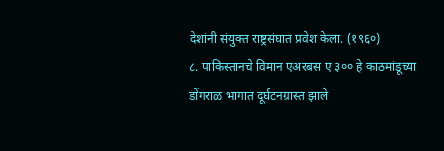देशांनी संयुक्त राष्ट्रसंघात प्रवेश केला. (१९६०)
८. पाकिस्तानचे विमान एअरबस ए ३०० हे काठमांडूच्या डोंगराळ भागात दूर्घटनग्रास्त झाले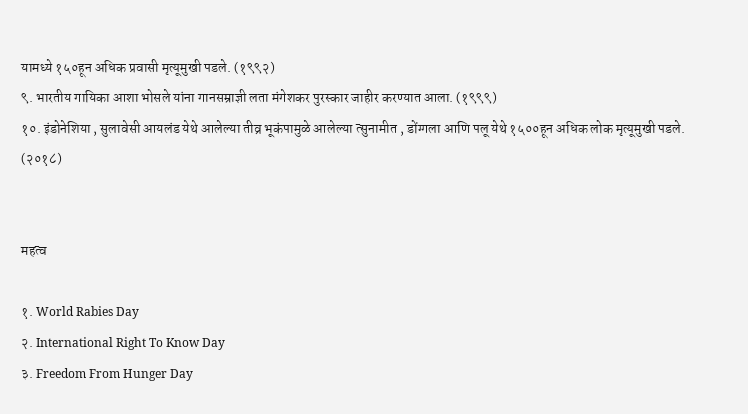यामध्ये १५०हून अधिक प्रवासी मृत्यूमुखी पडले. (१९९२)
९. भारतीय गायिका आशा भोसले यांना गानसम्राज्ञी लता मंगेशकर पुरस्कार जाहीर करण्यात आला. (१९९९)
१०. इंडोनेशिया , सुलावेसी आयलंड येथे आलेल्या तीव्र भूकंपामुळे आलेल्या त्सुनामीत , डोंग्गला आणि पलू येथे १५००हून अधिक लोक मृत्यूमुखी पडले. (२०१८)


महत्व

१. World Rabies Day
२. International Right To Know Day
३. Freedom From Hunger Day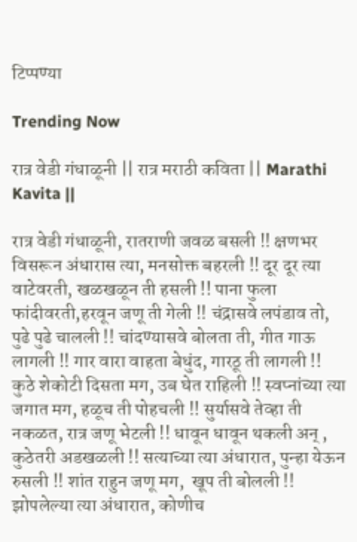टिप्पण्या

Trending Now

रात्र वेडी गंधाळूनी || रात्र मराठी कविता || Marathi Kavita ||

रात्र वेडी गंधाळूनी, रातराणी जवळ बसली !! क्षणभर विसरून अंधारास त्या, मनसोक्त बहरली !! दूर दूर त्या वाटेवरती, खळखळून ती हसली !! पाना फुला फांदीवरती,हरवून जणू ती गेली !! चंद्रासवे लपंडाव तो, पुढे पुढे चालली !! चांदण्यासवे बोलता ती, गीत गाऊ लागली !! गार वारा वाहता बेधुंद, गारठू ती लागली !! कुठे शेकोटी दिसता मग, उब घेत राहिली !! स्वप्नांच्या त्या जगात मग, हळूच ती पोहचली !! सुर्यासवे तेव्हा ती नकळत, रात्र जणू भेटली !! धावून धावून थकली अन् , कुठेतरी अडखळली !! सत्याच्या त्या अंधारात, पुन्हा येऊन रुसली !! शांत राहुन जणू मग,  खूप ती बोलली !! झोपलेल्या त्या अंधारात, कोणीच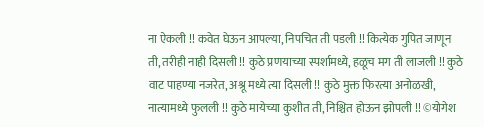ना ऐकली !! कवेत घेऊन आपल्या, निपचित ती पडली !! कित्येक गुपित जाणून ती, तरीही नाही दिसली !! कुठे प्रणयाच्या स्पर्शामध्ये, हळूच मग ती लाजली !! कुठे वाट पाहण्या नजरेत, अश्रू मध्ये त्या दिसली !! कुठे मुक्त फिरत्या अनोळखी, नात्यामध्ये फुलली !! कुठे मायेच्या कुशीत ती, निश्चित होऊन झोपली !! ©योगेश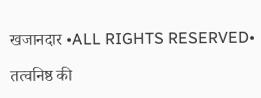खजानदार •ALL RIGHTS RESERVED•

तत्वनिष्ठ की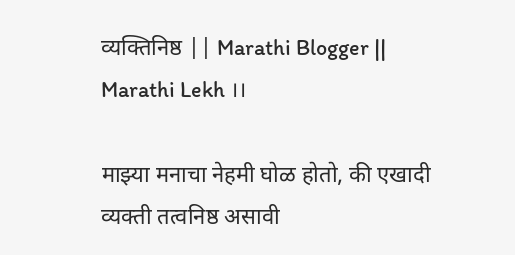व्यक्तिनिष्ठ || Marathi Blogger || Marathi Lekh ।।

माझ्या मनाचा नेहमी घोळ होतो, की एखादी व्यक्ती तत्वनिष्ठ असावी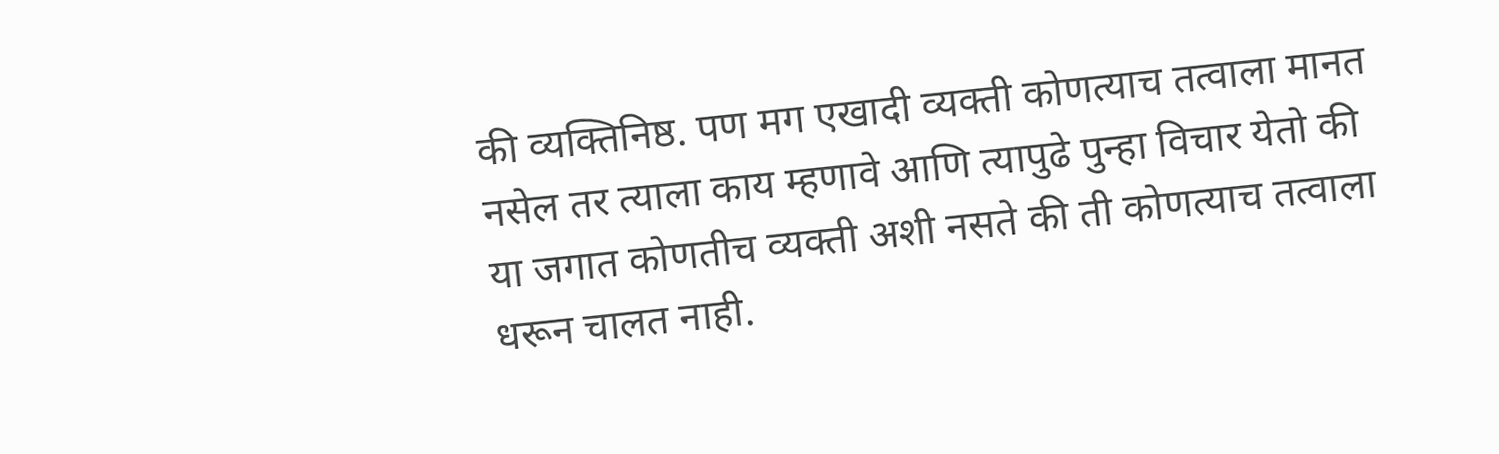की व्यक्तिनिष्ठ. पण मग एखादी व्यक्ती कोणत्याच तत्वाला मानत नसेल तर त्याला काय म्हणावे आणि त्यापुढे पुन्हा विचार येतो की या जगात कोणतीच व्यक्ती अशी नसते की ती कोणत्याच तत्वाला धरून चालत नाही.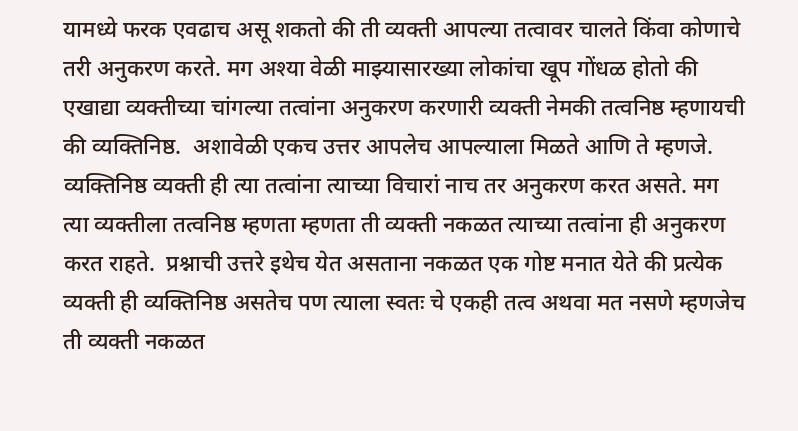यामध्ये फरक एवढाच असू शकतो की ती व्यक्ती आपल्या तत्वावर चालते किंवा कोणाचे तरी अनुकरण करते. मग अश्या वेळी माझ्यासारख्या लोकांचा खूप गोंधळ होतो की एखाद्या व्यक्तीच्या चांगल्या तत्वांना अनुकरण करणारी व्यक्ती नेमकी तत्वनिष्ठ म्हणायची की व्यक्तिनिष्ठ.  अशावेळी एकच उत्तर आपलेच आपल्याला मिळते आणि ते म्हणजे. व्यक्तिनिष्ठ व्यक्ती ही त्या तत्वांना त्याच्या विचारां नाच तर अनुकरण करत असते. मग त्या व्यक्तीला तत्वनिष्ठ म्हणता म्हणता ती व्यक्ती नकळत त्याच्या तत्वांना ही अनुकरण करत राहते.  प्रश्नाची उत्तरे इथेच येत असताना नकळत एक गोष्ट मनात येते की प्रत्येक व्यक्ती ही व्यक्तिनिष्ठ असतेच पण त्याला स्वतः चे एकही तत्व अथवा मत नसणे म्हणजेच ती व्यक्ती नकळत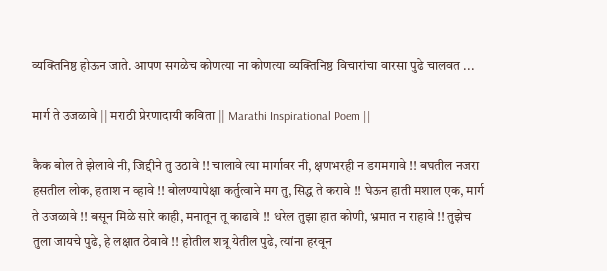व्यक्तिनिष्ठ होऊन जाते. आपण सगळेच कोणत्या ना कोणत्या व्यक्तिनिष्ठ विचारांचा वारसा पुढे चालवत ...

मार्ग ते उजळावे || मराठी प्रेरणादायी कविता || Marathi Inspirational Poem ||

कैक बोल ते झेलावे नी, जिद्दीने तु उठावे !! चालावे त्या मार्गावर नी, क्षणभरही न डगमगावे !! बघतील नजरा हसतील लोक, हताश न व्हावे !! बोलण्यापेक्षा कर्तुत्वाने मग तु, सिद्ध ते करावे !! घेऊन हाती मशाल एक, मार्ग ते उजळावे !! बसून मिळे सारे काही, मनातून तू काढावे !! धरेल तुझा हात कोणी, भ्रमात न राहावे !! तुझेच तुला जायचे पुढे, हे लक्षात ठेवावे !! होतील शत्रू येतील पुढे, त्यांना हरवून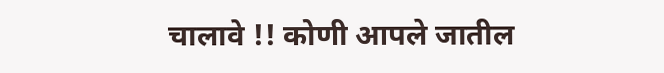चालावे !! कोणी आपले जातील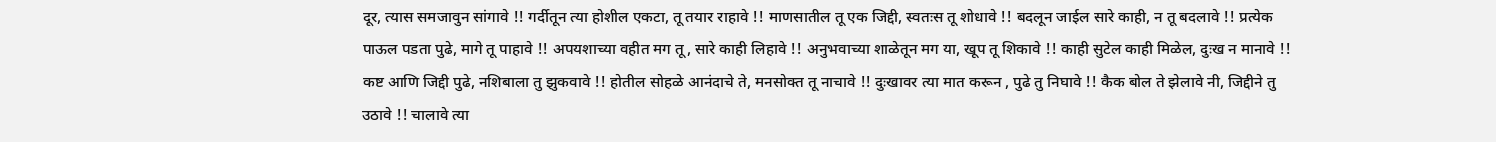दूर, त्यास समजावुन सांगावे !! गर्दीतून त्या होशील एकटा, तू तयार राहावे !! माणसातील तू एक जिद्दी, स्वतःस तू शोधावे !! बदलून जाईल सारे काही, न तू बदलावे !! प्रत्येक पाऊल पडता पुढे, मागे तू पाहावे !! अपयशाच्या वहीत मग तू, सारे काही लिहावे !! अनुभवाच्या शाळेतून मग या, खूप तू शिकावे !! काही सुटेल काही मिळेल, दुःख न मानावे !! कष्ट आणि जिद्दी पुढे, नशिबाला तु झुकवावे !! होतील सोहळे आनंदाचे ते, मनसोक्त तू नाचावे !! दुःखावर त्या मात करून , पुढे तु निघावे !! कैक बोल ते झेलावे नी, जिद्दीने तु उठावे !! चालावे त्या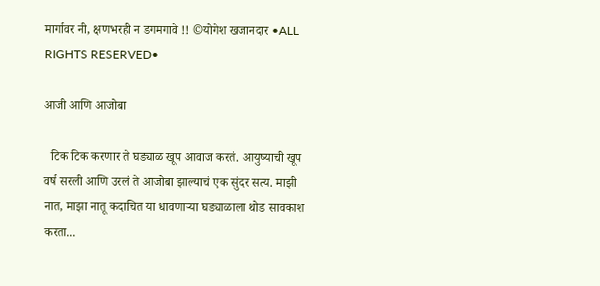मार्गावर नी, क्षणभरही न डगमगावे !! ©योगेश खजानदार •ALL RIGHTS RESERVED•

आजी आणि आजोबा

  टिक टिक करणार ते घड्याळ खूप आवाज करतं. आयुष्याची खूप वर्ष सरली आणि उरलं ते आजोबा झाल्याचं एक सुंदर सत्य. माझी नात, माझा नातू कदाचित या धावणाऱ्या घड्याळाला थोड सावकाश करता...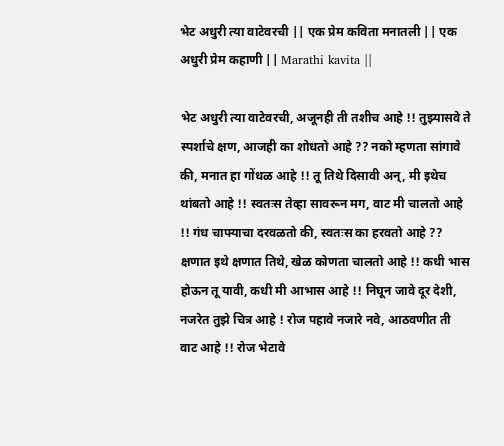भेट अधुरी त्या वाटेवरची || एक प्रेम कविता मनातली || एक अधुरी प्रेम कहाणी || Marathi kavita ||

भेट अधुरी त्या वाटेवरची, अजूनही ती तशीच आहे !! तुझ्यासवे ते स्पर्शाचे क्षण, आजही का शोधतो आहे ?? नको म्हणता सांगावे की, मनात हा गोंधळ आहे !! तू तिथे दिसावी अन्, मी इथेच थांबतो आहे !! स्वतःस तेव्हा सावरून मग, वाट मी चालतो आहे !! गंध चाफ्याचा दरवळतो की, स्वतःस का हरवतो आहे ?? क्षणात इथे क्षणात तिथे, खेळ कोणता चालतो आहे !! कधी भास होऊन तू यावी, कधी मी आभास आहे !! निघून जावे दूर देशी, नजरेत तुझे चित्र आहे ! रोज पहावे नजारे नवे, आठवणीत ती वाट आहे !! रोज भेटावे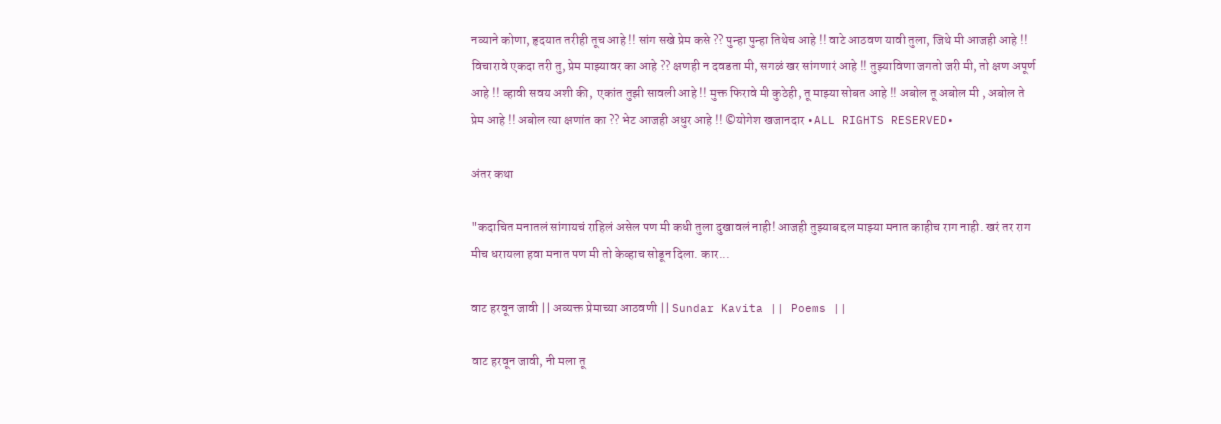नव्याने कोणा, हृदयात तरीही तूच आहे !! सांग सखे प्रेम कसे ?? पुन्हा पुन्हा तिथेच आहे !! वाटे आठवण यावी तुला, जिथे मी आजही आहे !! विचारावे एकदा तरी तु, प्रेम माझ्यावर का आहे ?? क्षणही न दवडता मी, सगळं खर सांगणारं आहे !! तुझ्याविणा जगतो जरी मी, तो क्षण अपूर्ण आहे !! व्हावी सवय अशी की,  एकांत तुझी सावली आहे !! मुक्त फिरावे मी कुठेही, तू माझ्या सोबत आहे !! अबोल तू अबोल मी , अबोल ते प्रेम आहे !! अबोल त्या क्षणांत का ?? भेट आजही अधुर आहे !! ©योगेश खजानदार •ALL RIGHTS RESERVED•

अंतर कथा

"कदाचित मनातलं सांगायचं राहिलं असेल पण मी कधी तुला दुखावलं नाही! आजही तुझ्याबद्दल माझ्या मनात काहीच राग नाही. खरं तर राग मीच धरायला हवा मनात पण मी तो केव्हाच सोडून दिला. कार...

वाट हरवून जावी || अव्यक्त प्रेमाच्या आठवणी || Sundar Kavita || Poems ||

वाट हरवून जावी, नी मला तू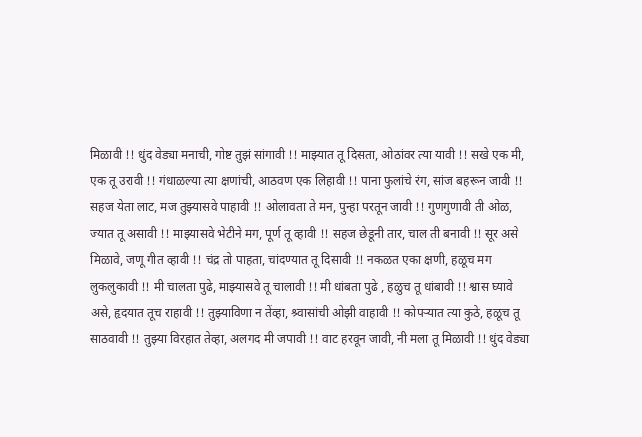मिळावी !! धुंद वेड्या मनाची, गोष्ट तुझं सांगावी !! माझ्यात तू दिसता, ओठांवर त्या यावी !! सखे एक मी, एक तू उरावी !! गंधाळल्या त्या क्षणांची, आठवण एक लिहावी !! पाना फुलांचे रंग, सांज बहरून जावी !! सहज येता लाट, मज तुझ्यासवे पाहावी !! ओलावता ते मन, पुन्हा परतून जावी !! गुणगुणावी ती ओळ, ज्यात तू असावी !! माझ्यासवे भेटीने मग, पूर्ण तू व्हावी !! सहज छेडूनी तार, चाल ती बनावी !! सूर असे मिळावे, जणू गीत व्हावी !! चंद्र तो पाहता, चांदण्यात तू दिसावी !! नकळत एका क्षणी, हळूच मग लुकलुकावी !! मी चालता पुढे, माझ्यासवे तू चालावी !! मी धांबता पुढे , हळुच तू धांबावी !! श्वास घ्यावे असे, हृदयात तूच राहावी !! तुझ्याविणा न तेंव्हा, श्र्वासांची ओझी वाहावी !! कोपऱ्यात त्या कुठे, हळूच तू साठवावी !! तुझ्या विरहात तेव्हा, अलगद मी जपावी !! वाट हरवून जावी, नी मला तू मिळावी !! धुंद वेड्या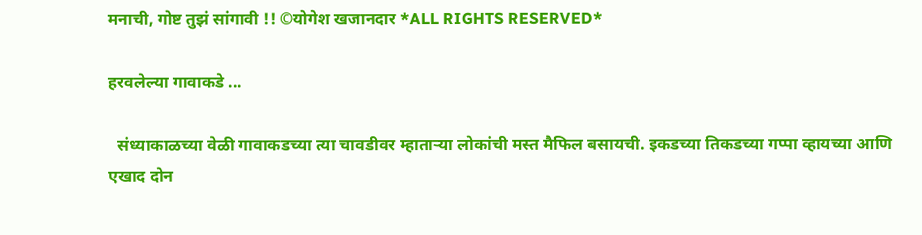मनाची, गोष्ट तुझं सांगावी !! ©योगेश खजानदार *ALL RIGHTS RESERVED*

हरवलेल्या गावाकडे ...

  संध्याकाळच्या वेळी गावाकडच्या त्या चावडीवर म्हाताऱ्या लोकांची मस्त मैफिल बसायची. इकडच्या तिकडच्या गप्पा व्हायच्या आणि एखाद दोन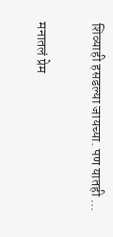शिव्याही हसडल्या जायच्या. पण यातही ...

मनातलं प्रेम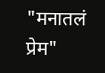"मनातलं प्रेम"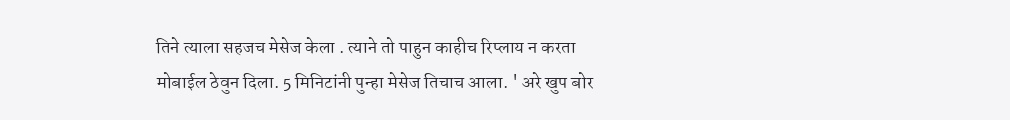तिने त्याला सहजच मेसेज केला . त्याने तो पाहुन काहीच रिप्लाय न करता मोबाईल ठेवुन दिला. 5 मिनिटांनी पुन्हा मेसेज तिचाच आला. ' अरे खुप बोर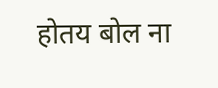होतय बोल ना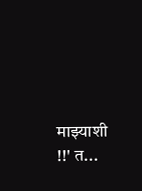माझ्याशी !!' त...